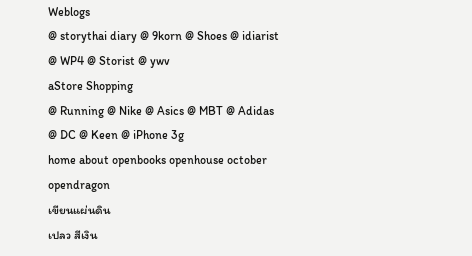Weblogs
@ storythai diary @ 9korn @ Shoes @ idiarist @ WP4 @ Storist @ ywv
aStore Shopping
@ Running @ Nike @ Asics @ MBT @ Adidas @ DC @ Keen @ iPhone 3g
home about openbooks openhouse october opendragon
เขียนแผ่นดิน
เปลว สีเงิน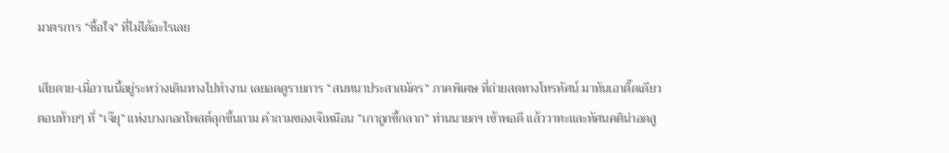มาตรการ “ซื้อใจ” ที่ไม่ได้อะไรเลย

เสียดาย-เมื่อวานนี้อยู่ระหว่างเดินทางไปทำงาน เลยอดดูรายการ “สนทนาประสาสมัคร” ภาคพิเศษ ที่ถ่ายสดทางโทรทัศน์ มาทันเอาติ๊ดเดียวตอนท้ายๆ ที่ “เจ๊ยุ” แห่งบางกอกโพสต์ลุกขึ้นถาม คำถามของเจ๊เหมือน “เกาถูกขี้กลาก” ท่านนายกฯ เข้าพอดี แล้ววาทะและทัศนคติน่าอดสู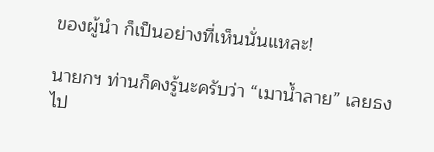ของผู้นำ ก็เป็นอย่างที่เห็นนั่นแหละ!

นายกฯ ท่านก็คงรู้นะครับว่า “เมาน้ำลาย” เลยธงไป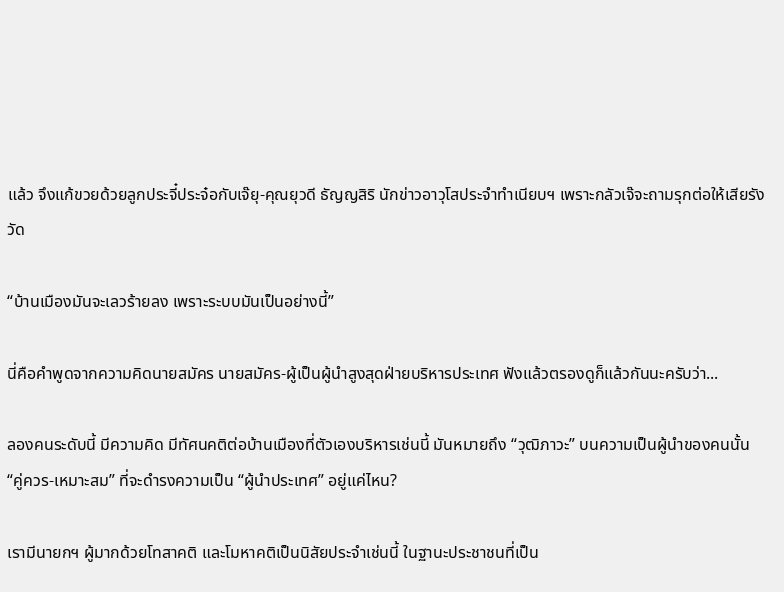แล้ว จึงแก้ขวยด้วยลูกประจี๋ประจ๋อกับเจ๊ยุ-คุณยุวดี ธัญญสิริ นักข่าวอาวุโสประจำทำเนียบฯ เพราะกลัวเจ๊จะถามรุกต่อให้เสียรังวัด

“บ้านเมืองมันจะเลวร้ายลง เพราะระบบมันเป็นอย่างนี้”

นี่คือคำพูดจากความคิดนายสมัคร นายสมัคร-ผู้เป็นผู้นำสูงสุดฝ่ายบริหารประเทศ ฟังแล้วตรองดูก็แล้วกันนะครับว่า...

ลองคนระดับนี้ มีความคิด มีทัศนคติต่อบ้านเมืองที่ตัวเองบริหารเช่นนี้ มันหมายถึง “วุฒิภาวะ” บนความเป็นผู้นำของคนนั้น “คู่ควร-เหมาะสม” ที่จะดำรงความเป็น “ผู้นำประเทศ” อยู่แค่ไหน?

เรามีนายกฯ ผู้มากด้วยโทสาคติ และโมหาคติเป็นนิสัยประจำเช่นนี้ ในฐานะประชาชนที่เป็น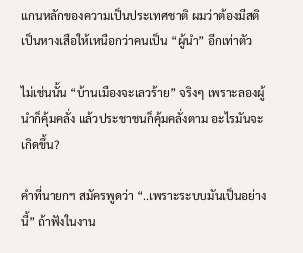แกนหลักของความเป็นประเทศชาติ ผมว่าต้องมีสติเป็นหางเสือให้เหนือกว่าคนเป็น “ผู้นำ” อีกเท่าตัว

ไม่เช่นนั้น “บ้านเมืองจะเลวร้าย” จริงๆ เพราะลองผู้นำก็คุ้มคลั่ง แล้วประชาชนก็คุ้มคลั่งตาม อะไรมันจะเกิดขึ้น?

คำที่นายกฯ สมัครพูดว่า “..เพราะระบบมันเป็นอย่างนี้” ถ้าฟังในงาน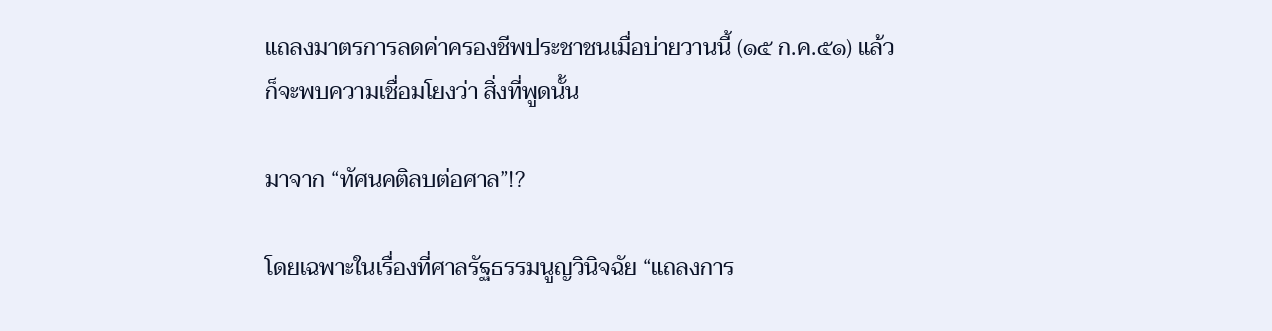แถลงมาตรการลดค่าครองชีพประชาชนเมื่อบ่ายวานนี้ (๑๕ ก.ค.๕๑) แล้ว ก็จะพบความเชื่อมโยงว่า สิ่งที่พูดนั้น

มาจาก “ทัศนคติลบต่อศาล”!?

โดยเฉพาะในเรื่องที่ศาลรัฐธรรมนูญวินิจฉัย “แถลงการ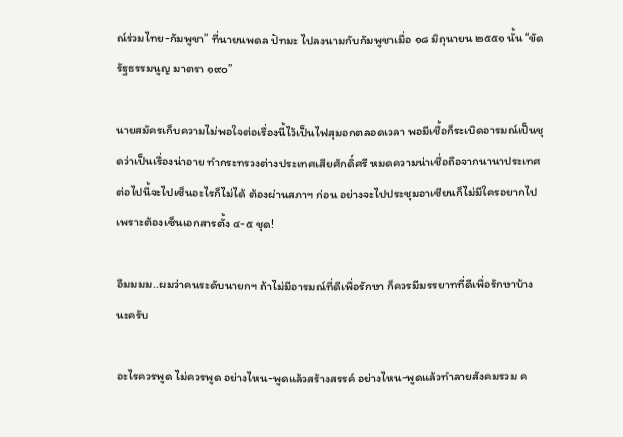ณ์ร่วมไทย-กัมพูชา” ที่นายนพดล ปัทมะ ไปลงนามกับกัมพูชาเมื่อ ๑๘ มิถุนายน ๒๕๕๑ นั้น “ขัดรัฐธรรมนูญ มาตรา ๑๙๐”

นายสมัครเก็บความไม่พอใจต่อเรื่องนี้ไว้เป็นไฟสุมอกตลอดเวลา พอมีเชื้อก็ระเบิดอารมณ์เป็นชุดว่าเป็นเรื่องน่าอาย ทำกระทรวงต่างประเทศเสียศักดิ์ศรี หมดความน่าเชื่อถือจากนานาประเทศ ต่อไปนี้จะไปเซ็นอะไรก็ไม่ได้ ต้องผ่านสภาฯ ก่อน อย่างจะไปประชุมอาเซียนก็ไม่มีใครอยากไป เพราะต้องเซ็นเอกสารตั้ง ๔-๕ ชุด!

อืมมมม..ผมว่าคนระดับนายกฯ ถ้าไม่มีอารมณ์ที่ดีเพื่อรักษา ก็ควรมีมรรยาทที่ดีเพื่อรักษาบ้างนะครับ

อะไรควรพูด ไม่ควรพูด อย่างไหน-พูดแล้วสร้างสรรค์ อย่างไหน-พูดแล้วทำลายสังคมรวม ค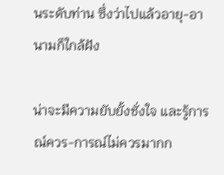นระดับท่าน ซึ่งว่าไปแล้วอายุ-อานามก็ใกล้ฝัง

น่าจะมีความยับยั้งชั่งใจ และรู้การณ์ควร-การณ์ไม่ควรมากก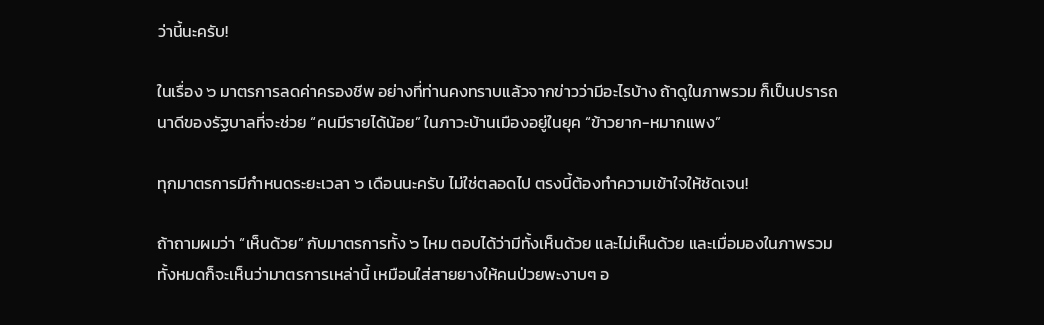ว่านี้นะครับ!

ในเรื่อง ๖ มาตรการลดค่าครองชีพ อย่างที่ท่านคงทราบแล้วจากข่าวว่ามีอะไรบ้าง ถ้าดูในภาพรวม ก็เป็นปรารถนาดีของรัฐบาลที่จะช่วย “คนมีรายได้น้อย” ในภาวะบ้านเมืองอยู่ในยุค “ข้าวยาก-หมากแพง”

ทุกมาตรการมีกำหนดระยะเวลา ๖ เดือนนะครับ ไม่ใช่ตลอดไป ตรงนี้ต้องทำความเข้าใจให้ชัดเจน!

ถ้าถามผมว่า “เห็นด้วย” กับมาตรการทั้ง ๖ ไหม ตอบได้ว่ามีทั้งเห็นด้วย และไม่เห็นด้วย และเมื่อมองในภาพรวมทั้งหมดก็จะเห็นว่ามาตรการเหล่านี้ เหมือนใส่สายยางให้คนป่วยพะงาบๆ อ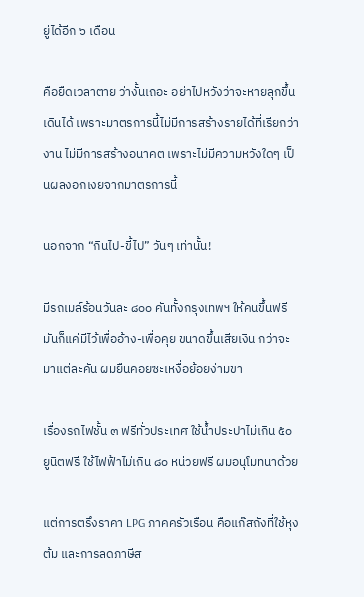ยู่ได้อีก ๖ เดือน

คือยืดเวลาตาย ว่างั้นเถอะ อย่าไปหวังว่าจะหายลุกขึ้นเดินได้ เพราะมาตรการนี้ไม่มีการสร้างรายได้ที่เรียกว่างาน ไม่มีการสร้างอนาคต เพราะไม่มีความหวังใดๆ เป็นผลงอกเงยจากมาตรการนี้

นอกจาก “กินไป-ขี้ไป” วันๆ เท่านั้น!

มีรถเมล์ร้อนวันละ ๘๐๐ คันทั้งกรุงเทพฯ ให้คนขึ้นฟรี มันก็แค่มีไว้เพื่ออ้าง-เพื่อคุย ขนาดขึ้นเสียเงิน กว่าจะมาแต่ละคัน ผมยืนคอยซะเหงื่อย้อยง่ามขา

เรื่องรถไฟชั้น ๓ ฟรีทั่วประเทศ ใช้น้ำประปาไม่เกิน ๕๐ ยูนิตฟรี ใช้ไฟฟ้าไม่เกิน ๘๐ หน่วยฟรี ผมอนุโมทนาด้วย

แต่การตรึงราคา LPG ภาคครัวเรือน คือแก๊สถังที่ใช้หุงต้ม และการลดภาษีส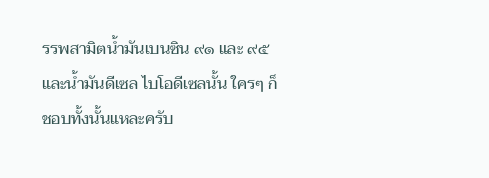รรพสามิตน้ำมันเบนซิน ๙๑ และ ๙๕ และน้ำมันดีเซล ไบโอดีเซลนั้น ใครๆ ก็ชอบทั้งนั้นแหละครับ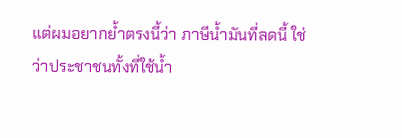แต่ผมอยากย้ำตรงนี้ว่า ภาษีน้ำมันที่ลดนี้ ใช่ว่าประชาชนทั้งที่ใช้น้ำ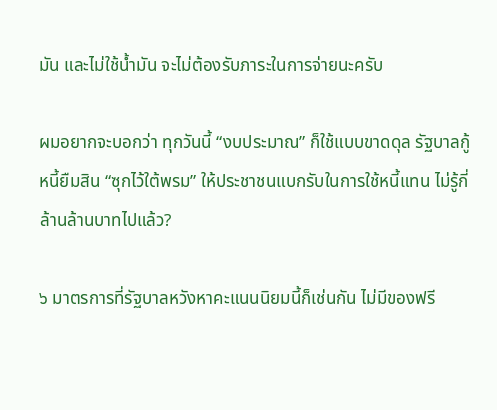มัน และไม่ใช้น้ำมัน จะไม่ต้องรับภาระในการจ่ายนะครับ

ผมอยากจะบอกว่า ทุกวันนี้ “งบประมาณ” ก็ใช้แบบขาดดุล รัฐบาลกู้หนี้ยืมสิน “ซุกไว้ใต้พรม” ให้ประชาชนแบกรับในการใช้หนี้แทน ไม่รู้กี่ล้านล้านบาทไปแล้ว?

๖ มาตรการที่รัฐบาลหวังหาคะแนนนิยมนี้ก็เช่นกัน ไม่มีของฟรี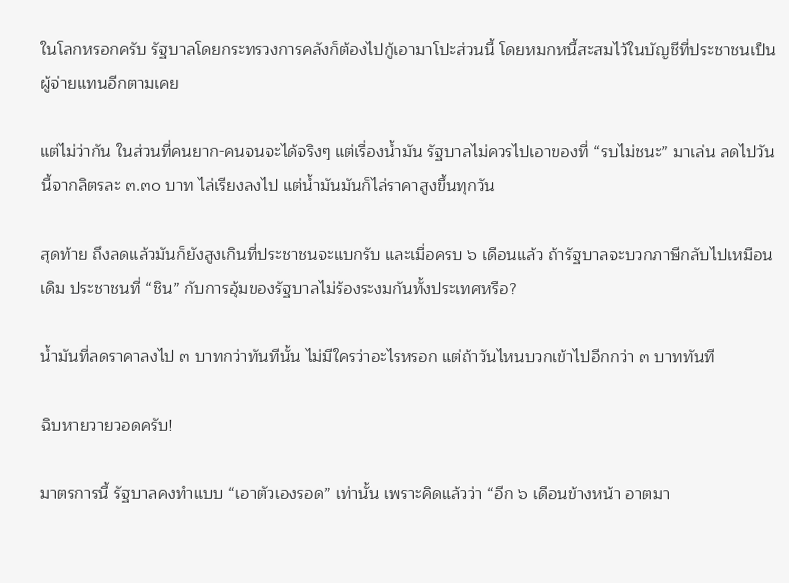ในโลกหรอกครับ รัฐบาลโดยกระทรวงการคลังก็ต้องไปกู้เอามาโปะส่วนนี้ โดยหมกหนี้สะสมไว้ในบัญชีที่ประชาชนเป็นผู้จ่ายแทนอีกตามเคย

แต่ไม่ว่ากัน ในส่วนที่คนยาก-คนจนจะได้จริงๆ แต่เรื่องน้ำมัน รัฐบาลไม่ควรไปเอาของที่ “รบไม่ชนะ” มาเล่น ลดไปวันนี้จากลิตรละ ๓.๓๐ บาท ไล่เรียงลงไป แต่น้ำมันมันก็ไล่ราคาสูงขึ้นทุกวัน

สุดท้าย ถึงลดแล้วมันก็ยังสูงเกินที่ประชาชนจะแบกรับ และเมื่อครบ ๖ เดือนแล้ว ถ้ารัฐบาลจะบวกภาษีกลับไปเหมือนเดิม ประชาชนที่ “ชิน” กับการอุ้มของรัฐบาลไม่ร้องระงมกันทั้งประเทศหรือ?

น้ำมันที่ลดราคาลงไป ๓ บาทกว่าทันทีนั้น ไม่มีใครว่าอะไรหรอก แต่ถ้าวันไหนบวกเข้าไปอีกกว่า ๓ บาททันที

ฉิบหายวายวอดครับ!

มาตรการนี้ รัฐบาลคงทำแบบ “เอาตัวเองรอด” เท่านั้น เพราะคิดแล้วว่า “อีก ๖ เดือนข้างหน้า อาตมา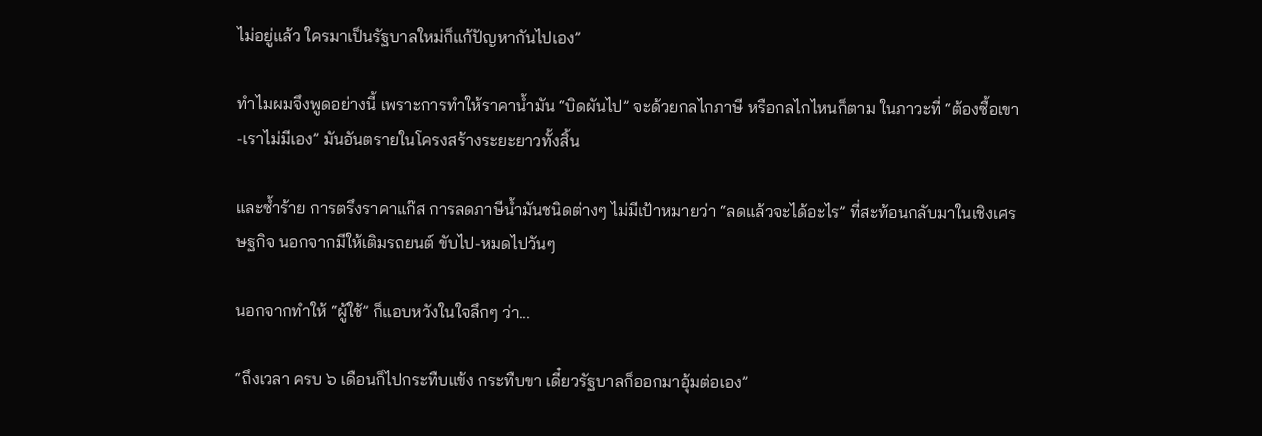ไม่อยู่แล้ว ใครมาเป็นรัฐบาลใหม่ก็แก้ปัญหากันไปเอง”

ทำไมผมจึงพูดอย่างนี้ เพราะการทำให้ราคาน้ำมัน “บิดผันไป” จะด้วยกลไกภาษี หรือกลไกไหนก็ตาม ในภาวะที่ “ต้องซื้อเขา-เราไม่มีเอง” มันอันตรายในโครงสร้างระยะยาวทั้งสิ้น

และซ้ำร้าย การตรึงราคาแก๊ส การลดภาษีน้ำมันชนิดต่างๆ ไม่มีเป้าหมายว่า “ลดแล้วจะได้อะไร” ที่สะท้อนกลับมาในเชิงเศรษฐกิจ นอกจากมีให้เติมรถยนต์ ขับไป-หมดไปวันๆ

นอกจากทำให้ “ผู้ใช้” ก็แอบหวังในใจลึกๆ ว่า...

“ถึงเวลา ครบ ๖ เดือนก็ไปกระทืบแข้ง กระทืบขา เดี๋ยวรัฐบาลก็ออกมาอุ้มต่อเอง”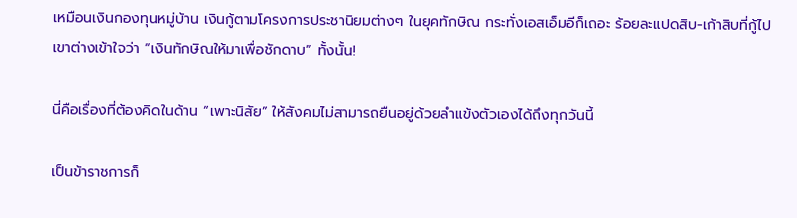เหมือนเงินกองทุนหมู่บ้าน เงินกู้ตามโครงการประชานิยมต่างๆ ในยุคทักษิณ กระทั่งเอสเอ็มอีก็เถอะ ร้อยละแปดสิบ-เก้าสิบที่กู้ไป เขาต่างเข้าใจว่า “เงินทักษิณให้มาเพื่อชักดาบ” ทั้งนั้น!

นี่คือเรื่องที่ต้องคิดในด้าน “เพาะนิสัย” ให้สังคมไม่สามารถยืนอยู่ด้วยลำแข้งตัวเองได้ถึงทุกวันนี้

เป็นข้าราชการก็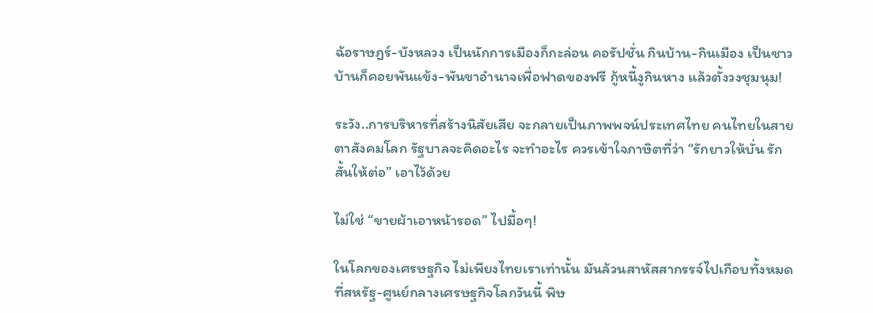ฉ้อราษฎร์-บังหลวง เป็นนักการเมืองก็กะล่อน คอรัปชั่น กินบ้าน-กินเมือง เป็นชาวบ้านก็คอยพันแข้ง-พันขาอำนาจเพื่อฟาดของฟรี กู้หนี้งูกินหาง แล้วตั้งวงชุมนุม!

ระวัง..การบริหารที่สร้างนิสัยเสีย จะกลายเป็นภาพพจน์ประเทศไทย คนไทยในสายตาสังคมโลก รัฐบาลจะคิดอะไร จะทำอะไร ควรเข้าใจภาษิตที่ว่า “รักยาวให้บั่น รักสั้นให้ต่อ” เอาไว้ด้วย

ไม่ใช่ “ขายผ้าเอาหน้ารอด” ไปมื้อๆ!

ในโลกของเศรษฐกิจ ไม่เพียงไทยเราเท่านั้น มันล้วนสาหัสสากรรจ์ไปเกือบทั้งหมด ที่สหรัฐ-ศูนย์กลางเศรษฐกิจโลกวันนี้ พิษ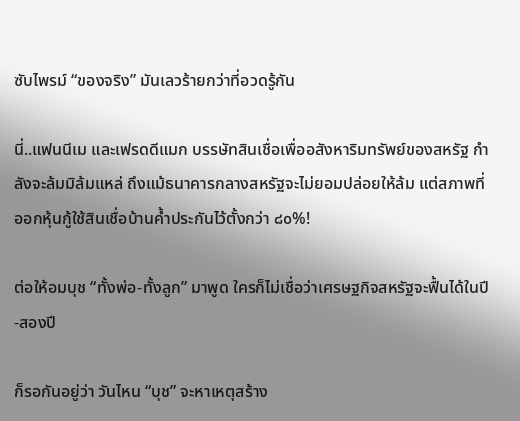ซับไพรม์ “ของจริง” มันเลวร้ายกว่าที่อวดรู้กัน

นี่..แฟนนีเม และเฟรดดีแมก บรรษัทสินเชื่อเพื่ออสังหาริมทรัพย์ของสหรัฐ กำลังจะล้มมิล้มแหล่ ถึงแม้ธนาคารกลางสหรัฐจะไม่ยอมปล่อยให้ล้ม แต่สภาพที่ออกหุ้นกู้ใช้สินเชื่อบ้านค้ำประกันไว้ตั้งกว่า ๘๐%!

ต่อให้อมบุช “ทั้งพ่อ-ทั้งลูก” มาพูด ใครก็ไม่เชื่อว่าเศรษฐกิจสหรัฐจะฟื้นได้ในปี-สองปี

ก็รอกันอยู่ว่า วันไหน “บุช” จะหาเหตุสร้าง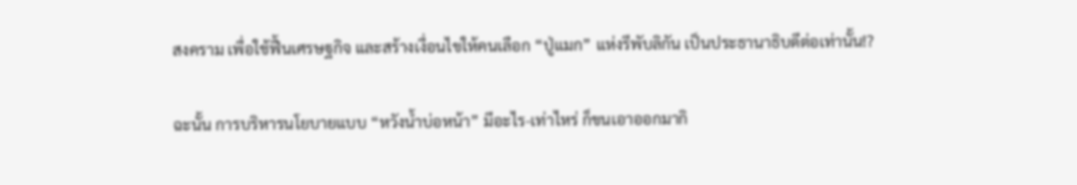สงคราม เพื่อใช้ฟื้นเศรษฐกิจ และสร้างเงื่อนไขให้คนเลือก “ปู่แมก” แห่งรีพับลิกัน เป็นประธานาธิบดีต่อเท่านั้น!?

ฉะนั้น การบริหารนโยบายแบบ “หวังน้ำบ่อหน้า” มีอะไร-เท่าไหร่ ก็ขนเอาออกมากิ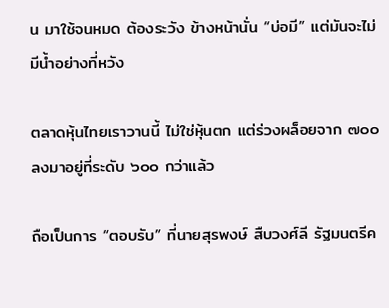น มาใช้จนหมด ต้องระวัง ข้างหน้านั่น “บ่อมี” แต่มันจะไม่มีน้ำอย่างที่หวัง

ตลาดหุ้นไทยเราวานนี้ ไม่ใช่หุ้นตก แต่ร่วงผล็อยจาก ๗๐๐ ลงมาอยู่ที่ระดับ ๖๐๐ กว่าแล้ว

ถือเป็นการ “ตอบรับ” ที่นายสุรพงษ์ สืบวงศ์ลี รัฐมนตรีค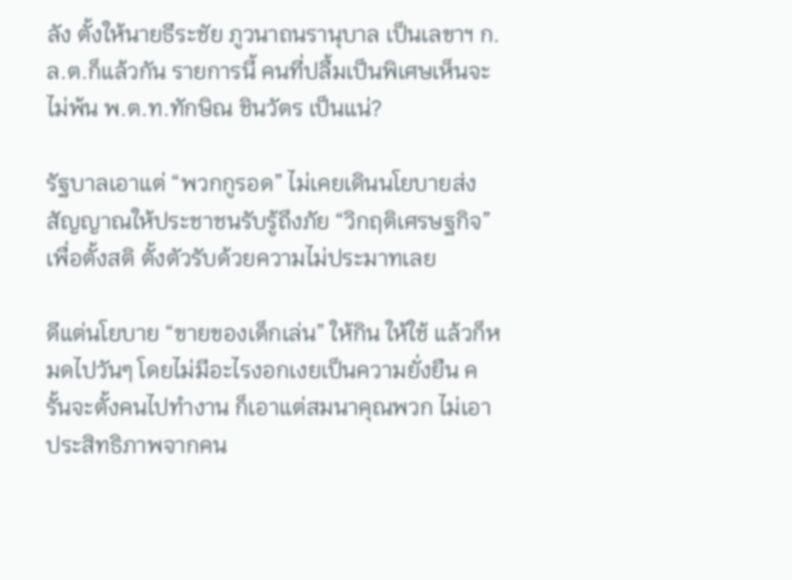ลัง ตั้งให้นายธีระชัย ภูวนาถนรานุบาล เป็นเลขาฯ ก.ล.ต.ก็แล้วกัน รายการนี้ คนที่ปลื้มเป็นพิเศษเห็นจะไม่พ้น พ.ต.ท.ทักษิณ ชินวัตร เป็นแน่?

รัฐบาลเอาแต่ “พวกกูรอด” ไม่เคยเดินนโยบายส่งสัญญาณให้ประชาชนรับรู้ถึงภัย “วิกฤติเศรษฐกิจ” เพื่อตั้งสติ ตั้งตัวรับด้วยความไม่ประมาทเลย

ดีแต่นโยบาย “ขายของเด็กเล่น” ให้กิน ให้ใช้ แล้วก็หมดไปวันๆ โดยไม่มีอะไรงอกเงยเป็นความยั่งยืน ครั้นจะตั้งคนไปทำงาน ก็เอาแต่สมนาคุณพวก ไม่เอาประสิทธิภาพจากคน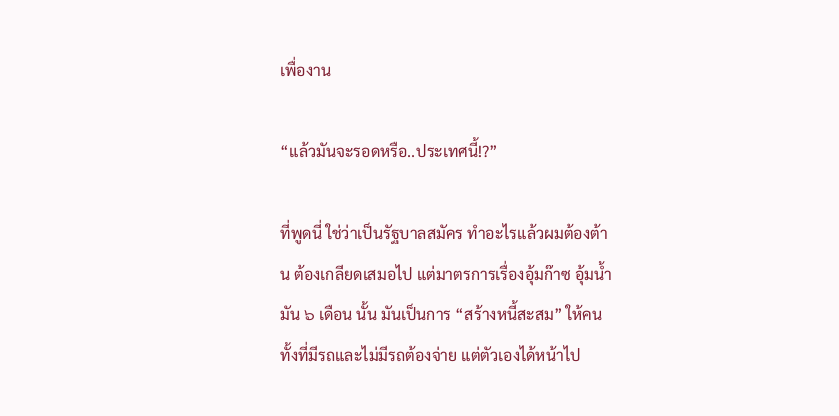เพื่องาน

“แล้วมันจะรอดหรือ..ประเทศนี้!?”

ที่พูดนี่ ใช่ว่าเป็นรัฐบาลสมัคร ทำอะไรแล้วผมต้องต้าน ต้องเกลียดเสมอไป แต่มาตรการเรื่องอุ้มก๊าซ อุ้มน้ำมัน ๖ เดือน นั้น มันเป็นการ “สร้างหนี้สะสม” ให้คนทั้งที่มีรถและไม่มีรถต้องจ่าย แต่ตัวเองได้หน้าไป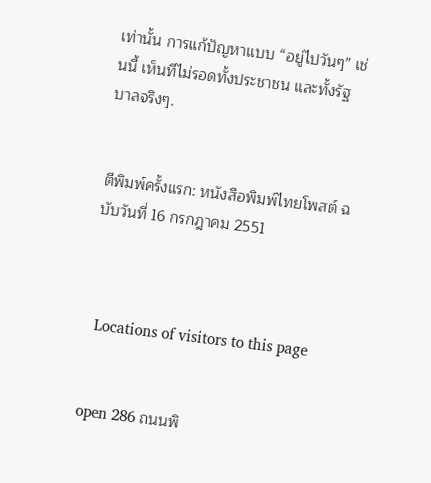เท่านั้น การแก้ปัญหาแบบ “อยู่ไปวันๆ” เช่นนี้ เห็นทีไม่รอดทั้งประชาชน และทั้งรัฐบาลจริงๆ.


ตีพิมพ์ครั้งแรก: หนังสือพิมพ์ไทยโพสต์ ฉบับวันที่ 16 กรกฎาคม 2551



  Locations of visitors to this page


open 286 ถนนพิ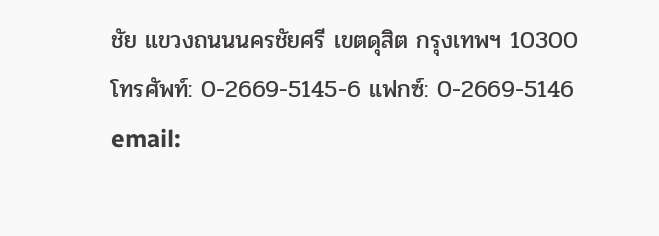ชัย แขวงถนนนครชัยศรี เขตดุสิต กรุงเทพฯ 10300
โทรศัพท์: 0-2669-5145-6 แฟกซ์: 0-2669-5146
email: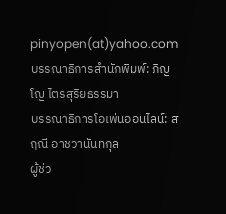pinyopen(at)yahoo.com
บรรณาธิการสำนักพิมพ์: ภิญโญ ไตรสุริยธรรมา
บรรณาธิการโอเพ่นออนไลน์: สฤณี อาชวานันทกุล
ผู้ช่ว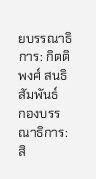ยบรรณาธิการ: กิตติพงศ์ สนธิสัมพันธ์
กองบรรณาธิการ: สิ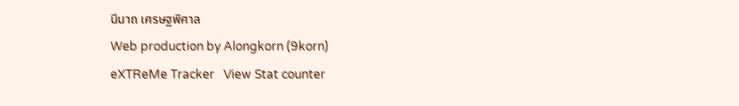นีนาถ เศรษฐพิศาล
Web production by Alongkorn (9korn)
eXTReMe Tracker   View Stat counter